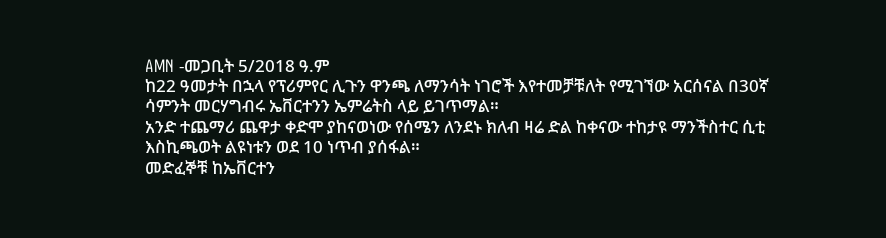AMN -መጋቢት 5/2018 ዓ.ም
ከ22 ዓመታት በኋላ የፕሪምየር ሊጉን ዋንጫ ለማንሳት ነገሮች እየተመቻቹለት የሚገኘው አርሰናል በ30ኛ ሳምንት መርሃግብሩ ኤቨርተንን ኤምሬትስ ላይ ይገጥማል።
አንድ ተጨማሪ ጨዋታ ቀድሞ ያከናወነው የሰሜን ለንደኑ ክለብ ዛሬ ድል ከቀናው ተከታዩ ማንችስተር ሲቲ እስኪጫወት ልዩነቱን ወደ 10 ነጥብ ያሰፋል።
መድፈኞቹ ከኤቨርተን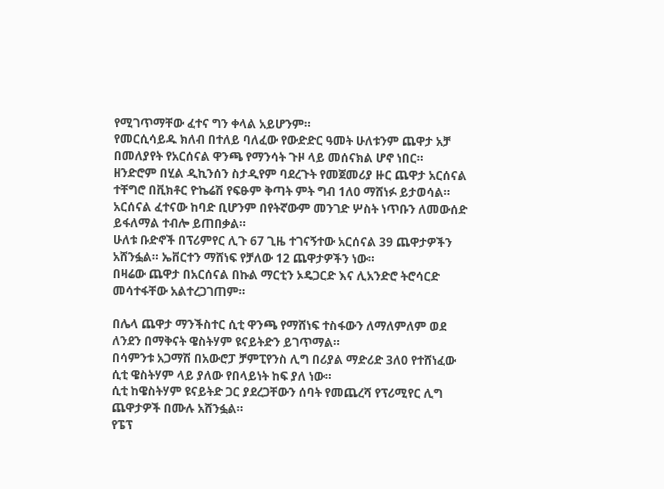የሚገጥማቸው ፈተና ግን ቀላል አይሆንም።
የመርሲሳይዱ ክለብ በተለይ ባለፈው የውድድር ዓመት ሁለቱንም ጨዋታ አቻ በመለያየት የአርሰናል ዋንጫ የማንሳት ጉዞ ላይ መሰናክል ሆኖ ነበር።
ዘንድሮም በሂል ዲኪንሰን ስታዲየም ባደረጉት የመጀመሪያ ዙር ጨዋታ አርሰናል ተቸግሮ በቪክቶር ዮኬሬሽ የፍፁም ቅጣት ምት ግብ 1ለ0 ማሸነፉ ይታወሳል።
አርሰናል ፈተናው ከባድ ቢሆንም በየትኛውም መንገድ ሦስት ነጥቡን ለመውሰድ ይፋለማል ተብሎ ይጠበቃል።
ሁለቱ ቡድኖች በፕሪምየር ሊጉ 67 ጊዜ ተገናኝተው አርሰናል 39 ጨዋታዎችን አሸንፏል። ኤቨርተን ማሸነፍ የቻለው 12 ጨዋታዎችን ነው።
በዛሬው ጨዋታ በአርሰናል በኩል ማርቲን ኦዴጋርድ እና ሊአንድሮ ትሮሳርድ መሳተፋቸው አልተረጋገጠም።

በሌላ ጨዋታ ማንችስተር ሲቲ ዋንጫ የማሸነፍ ተስፋውን ለማለምለም ወደ ለንደን በማቅናት ዌስትሃም ዩናይትድን ይገጥማል።
በሳምንቱ አጋማሽ በአውሮፓ ቻምፒየንስ ሊግ በሪያል ማድሪድ 3ለ0 የተሸነፈው ሲቲ ዌስትሃም ላይ ያለው የበላይነት ከፍ ያለ ነው።
ሲቲ ከዌስትሃም ዩናይትድ ጋር ያደረጋቸውን ሰባት የመጨረሻ የፕሪሚየር ሊግ ጨዋታዎች በሙሉ አሸንፏል።
የፔፕ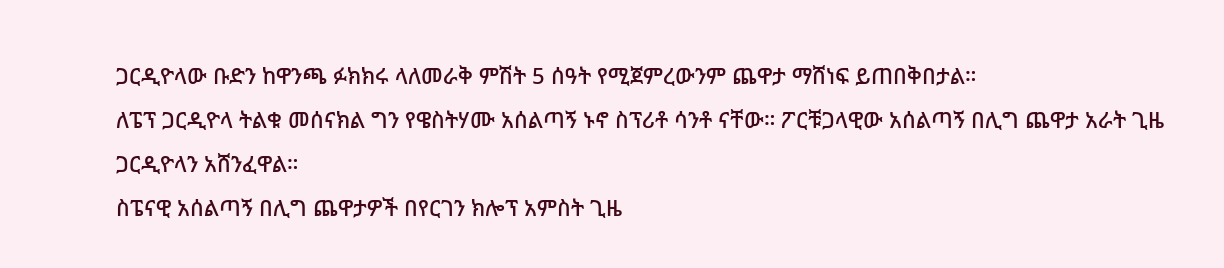ጋርዲዮላው ቡድን ከዋንጫ ፉክክሩ ላለመራቅ ምሽት 5 ሰዓት የሚጀምረውንም ጨዋታ ማሸነፍ ይጠበቅበታል።
ለፔፕ ጋርዲዮላ ትልቁ መሰናክል ግን የዌስትሃሙ አሰልጣኝ ኑኖ ስፕሪቶ ሳንቶ ናቸው። ፖርቹጋላዊው አሰልጣኝ በሊግ ጨዋታ አራት ጊዜ ጋርዲዮላን አሸንፈዋል።
ስፔናዊ አሰልጣኝ በሊግ ጨዋታዎች በየርገን ክሎፕ አምስት ጊዜ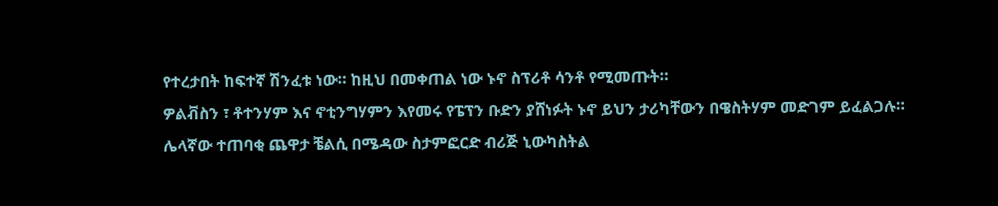የተረታበት ከፍተኛ ሽንፈቱ ነው። ከዚህ በመቀጠል ነው ኑኖ ስፕሪቶ ሳንቶ የሚመጡት።
ዎልቭስን ፣ ቶተንሃም እና ኖቲንግሃምን እየመሩ የፔፕን ቡድን ያሸነፉት ኑኖ ይህን ታሪካቸውን በዌስትሃም መድገም ይፈልጋሉ።
ሌላኛው ተጠባቂ ጨዋታ ቼልሲ በሜዳው ስታምፎርድ ብሪጅ ኒውካስትል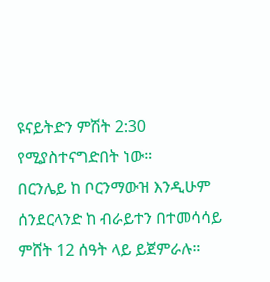ዩናይትድን ምሽት 2:30 የሚያስተናግድበት ነው።
በርንሌይ ከ ቦርንማውዝ እንዲሁም ሰንደርላንድ ከ ብራይተን በተመሳሳይ ምሸት 12 ሰዓት ላይ ይጀምራሉ።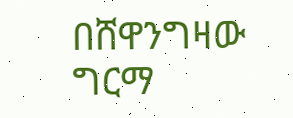በሸዋንግዛው ግርማ